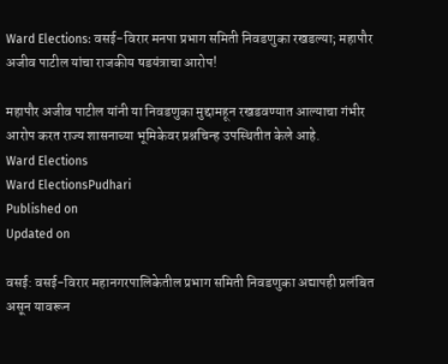Ward Elections: वसई-विरार मनपा प्रभाग समिती निवडणुका रखडल्या; महापौर अजीव पाटील यांचा राजकीय षडयंत्राचा आरोप!

महापौर अजीव पाटील यांनी या निवडणुका मुद्दामहून रखडवण्यात आल्याचा गंभीर आरोप करत राज्य शासनाच्या भूमिकेवर प्रश्नचिन्ह उपस्थितीत केले आहे.
Ward Elections
Ward ElectionsPudhari
Published on
Updated on

वसई: वसई-विरार महानगरपालिकेतील प्रभाग समिती निवडणुका अद्यापही प्रलंबित असून यावरून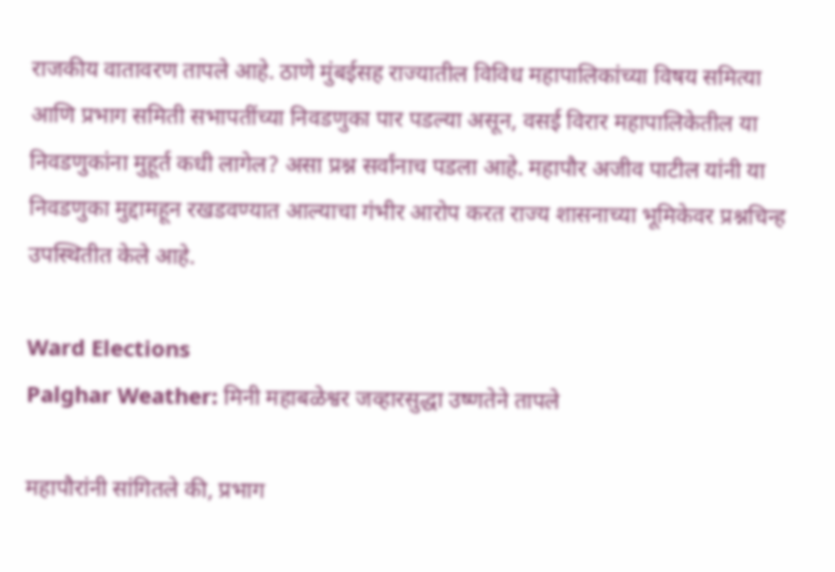राजकीय वातावरण तापले आहे. ठाणे मुंबईसह राज्यातील विविध महापालिकांच्या विषय समित्या आणि प्रभाग समिती सभापतींच्या निवडणुका पार पडल्या असून, वसई विरार महापालिकेतील या निवडणुकांना मुहूर्त कधी लागेल? असा प्रश्न सर्वांनाच पडला आहे. महापौर अजीव पाटील यांनी या निवडणुका मुद्दामहून रखडवण्यात आल्याचा गंभीर आरोप करत राज्य शासनाच्या भूमिकेवर प्रश्नचिन्ह उपस्थितीत केले आहे.

Ward Elections
Palghar Weather: मिनी महाबळेश्वर जव्हारसुद्धा उष्णतेने तापले

महापौरांनी सांगितले की, प्रभाग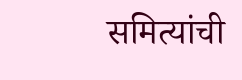समित्यांची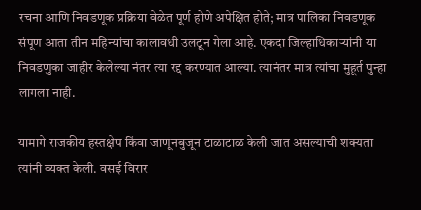रचना आणि निवडणूक प्रक्रिया वेळेत पूर्ण होणे अपेक्षित होते; मात्र पालिका निवडणूक संपूण आता तीन महिन्यांचा कालावधी उलटून गेला आहे. एकदा जिल्हाधिकाऱ्यांनी या निवडणुका जाहीर केलेल्या नंतर त्या रद्द करण्यात आल्या. त्यानंतर मात्र त्यांचा मुहूर्त पुन्हा लागला नाही.

यामागे राजकीय हस्तक्षेप किंवा जाणूनबुजून टाळाटाळ केली जात असल्याची शक्यता त्यांनी व्यक्त केली. वसई विरार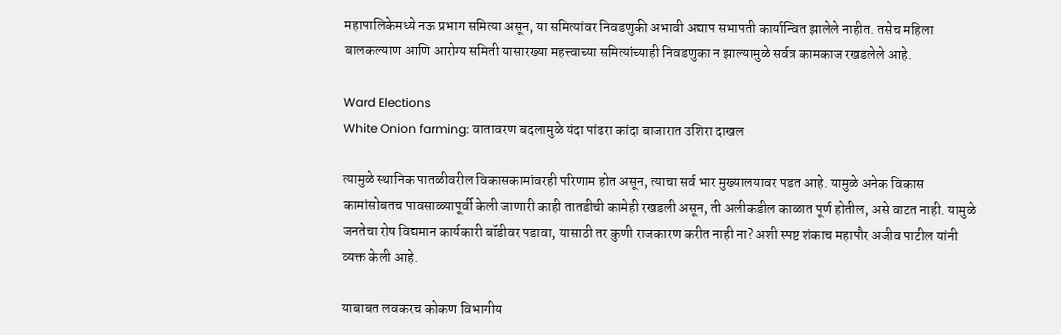महापालिकेमध्ये नऊ प्रभाग समित्या असून, या समित्यांवर निवडणुकी अभावी अद्याप सभापती कार्यान्वित झालेले नाहीत. तसेच महिला बालकल्याण आणि आरोग्य समिती यासारख्या महत्त्वाच्या समित्यांच्याही निवडणुका न झाल्यामुळे सर्वत्र कामकाज रखडलेले आहे.

Ward Elections
White Onion farming: वातावरण बदलामुळे यंदा पांढरा कांदा बाजारात उशिरा दाखल

त्यामुळे स्थानिक पातळीवरील विकासकामांवरही परिणाम होत असून, त्याचा सर्व भार मुख्यालयावर पडत आहे. यामुळे अनेक विकास कामांसोबतच पावसाळ्यापूर्वी केली जाणारी काही तातडीची कामेही रखडली असून, ती अलीकडील काळात पूर्ण होतील, असे वाटत नाही. यामुळे जनतेचा रोष विद्यमान कार्यकारी बॉडीवर पडावा, यासाठी तर कुणी राजकारण करीत नाही ना? अशी स्पष्ट शंकाच महापौर अजीव पाटील यांनी व्यक्त केली आहे.

याबाबत लवकरच कोकण विभागीय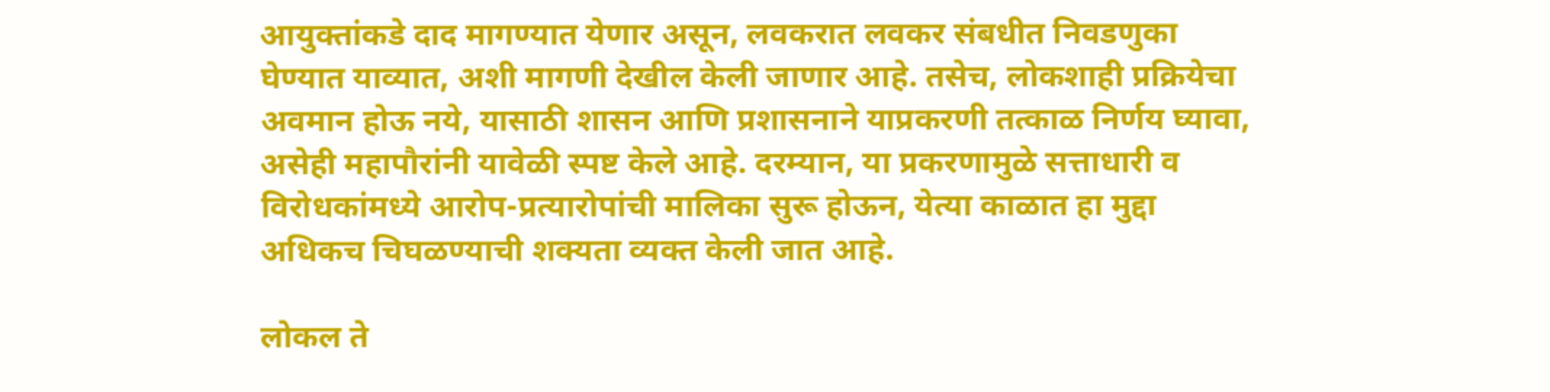आयुक्तांकडे दाद मागण्यात येणार असून, लवकरात लवकर संबधीत निवडणुका घेण्यात याव्यात, अशी मागणी देखील केली जाणार आहे. तसेच, लोकशाही प्रक्रियेचा अवमान होऊ नये, यासाठी शासन आणि प्रशासनाने याप्रकरणी तत्काळ निर्णय घ्यावा, असेही महापौरांनी यावेळी स्पष्ट केले आहे. दरम्यान, या प्रकरणामुळे सत्ताधारी व विरोधकांमध्ये आरोप-प्रत्यारोपांची मालिका सुरू होऊन, येत्या काळात हा मुद्दा अधिकच चिघळण्याची शक्यता व्यक्त केली जात आहे.

लोकल ते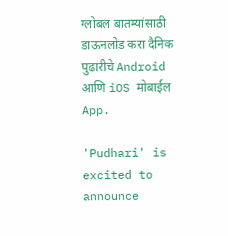ग्लोबल बातम्यांसाठी डाऊनलोड करा दैनिक पुढारीचे Android आणि iOS मोबाईल App.

'Pudhari' is excited to announce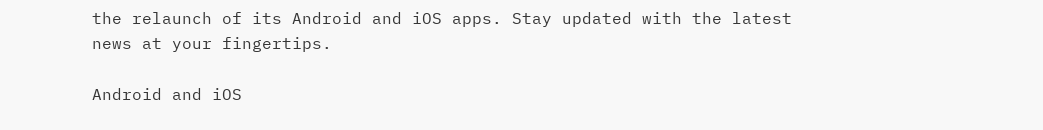the relaunch of its Android and iOS apps. Stay updated with the latest news at your fingertips.

Android and iOS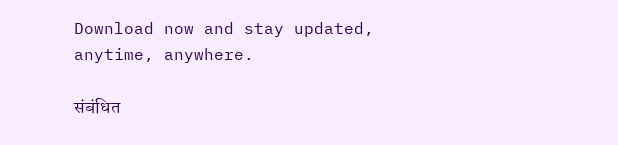Download now and stay updated, anytime, anywhere.

संबंधित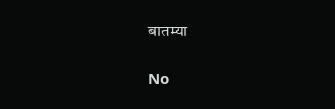बातम्या

No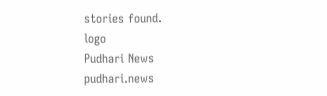stories found.
logo
Pudhari News
pudhari.news